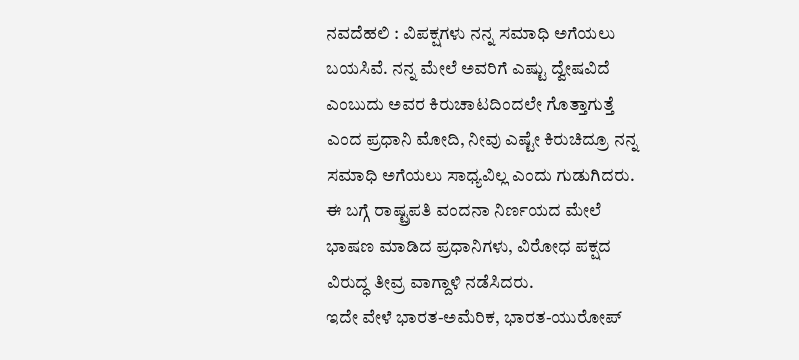ನವದೆಹಲಿ : ವಿಪಕ್ಷಗಳು ನನ್ನ ಸಮಾಧಿ ಅಗೆಯಲು ಬಯಸಿವೆ. ನನ್ನ ಮೇಲೆ ಅವರಿಗೆ ಎಷ್ಟು ದ್ವೇಷವಿದೆ ಎಂಬುದು ಅವರ ಕಿರುಚಾಟದಿಂದಲೇ ಗೊತ್ತಾಗುತ್ತೆ ಎಂದ ಪ್ರಧಾನಿ ಮೋದಿ, ನೀವು ಎಷ್ಟೇ ಕಿರುಚಿದ್ರೂ ನನ್ನ ಸಮಾಧಿ ಅಗೆಯಲು ಸಾಧ್ಯವಿಲ್ಲ ಎಂದು ಗುಡುಗಿದರು.
ಈ ಬಗ್ಗೆ ರಾಷ್ಟ್ರಪತಿ ವಂದನಾ ನಿರ್ಣಯದ ಮೇಲೆ ಭಾಷಣ ಮಾಡಿದ ಪ್ರಧಾನಿಗಳು, ವಿರೋಧ ಪಕ್ಷದ ವಿರುದ್ಧ ತೀವ್ರ ವಾಗ್ದಾಳಿ ನಡೆಸಿದರು.
ಇದೇ ವೇಳೆ ಭಾರತ-ಅಮೆರಿಕ, ಭಾರತ-ಯುರೋಪ್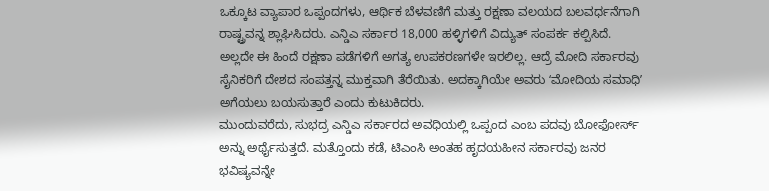ಒಕ್ಕೂಟ ವ್ಯಾಪಾರ ಒಪ್ಪಂದಗಳು, ಆರ್ಥಿಕ ಬೆಳವಣಿಗೆ ಮತ್ತು ರಕ್ಷಣಾ ವಲಯದ ಬಲವರ್ಧನೆಗಾಗಿ ರಾಷ್ಟ್ರವನ್ನ ಶ್ಲಾಘಿಸಿದರು. ಎನ್ಡಿಎ ಸರ್ಕಾರ 18,000 ಹಳ್ಳಿಗಳಿಗೆ ವಿದ್ಯುತ್ ಸಂಪರ್ಕ ಕಲ್ಪಿಸಿದೆ. ಅಲ್ಲದೇ ಈ ಹಿಂದೆ ರಕ್ಷಣಾ ಪಡೆಗಳಿಗೆ ಅಗತ್ಯ ಉಪಕರಣಗಳೇ ಇರಲಿಲ್ಲ. ಆದ್ರೆ ಮೋದಿ ಸರ್ಕಾರವು ಸೈನಿಕರಿಗೆ ದೇಶದ ಸಂಪತ್ತನ್ನ ಮುಕ್ತವಾಗಿ ತೆರೆಯಿತು. ಅದಕ್ಕಾಗಿಯೇ ಅವರು ʻಮೋದಿಯ ಸಮಾಧಿʼ ಅಗೆಯಲು ಬಯಸುತ್ತಾರೆ ಎಂದು ಕುಟುಕಿದರು.
ಮುಂದುವರೆದು, ಸುಭದ್ರ ಎನ್ಡಿಎ ಸರ್ಕಾರದ ಅವಧಿಯಲ್ಲಿ ಒಪ್ಪಂದ ಎಂಬ ಪದವು ಬೋಫೋರ್ಸ್ ಅನ್ನು ಅರ್ಥೈಸುತ್ತದೆ. ಮತ್ತೊಂದು ಕಡೆ, ಟಿಎಂಸಿ ಅಂತಹ ಹೃದಯಹೀನ ಸರ್ಕಾರವು ಜನರ ಭವಿಷ್ಯವನ್ನೇ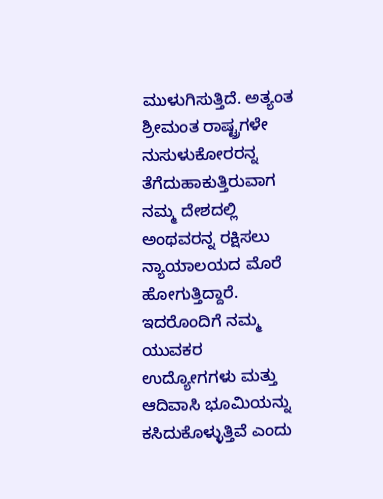ಮುಳುಗಿಸುತ್ತಿದೆ. ಅತ್ಯಂತ ಶ್ರೀಮಂತ ರಾಷ್ಟ್ರಗಳೇ ನುಸುಳುಕೋರರನ್ನ ತೆಗೆದುಹಾಕುತ್ತಿರುವಾಗ ನಮ್ಮ ದೇಶದಲ್ಲಿ ಅಂಥವರನ್ನ ರಕ್ಷಿಸಲು ನ್ಯಾಯಾಲಯದ ಮೊರೆ ಹೋಗುತ್ತಿದ್ದಾರೆ. ಇದರೊಂದಿಗೆ ನಮ್ಮ ಯುವಕರ ಉದ್ಯೋಗಗಳು ಮತ್ತು ಆದಿವಾಸಿ ಭೂಮಿಯನ್ನು ಕಸಿದುಕೊಳ್ಳುತ್ತಿವೆ ಎಂದು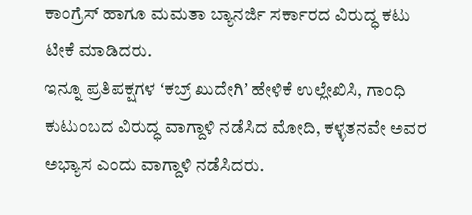ಕಾಂಗ್ರೆಸ್ ಹಾಗೂ ಮಮತಾ ಬ್ಯಾನರ್ಜಿ ಸರ್ಕಾರದ ವಿರುದ್ಧ ಕಟು ಟೀಕೆ ಮಾಡಿದರು.
ಇನ್ನೂ ಪ್ರತಿಪಕ್ಷಗಳ ʻಕಬ್ರ್ ಖುದೇಗಿʼ ಹೇಳಿಕೆ ಉಲ್ಲೇಖಿಸಿ, ಗಾಂಧಿ ಕುಟುಂಬದ ವಿರುದ್ಧ ವಾಗ್ದಾಳಿ ನಡೆಸಿದ ಮೋದಿ, ಕಳ್ಳತನವೇ ಅವರ ಅಭ್ಯಾಸ ಎಂದು ವಾಗ್ದಾಳಿ ನಡೆಸಿದರು.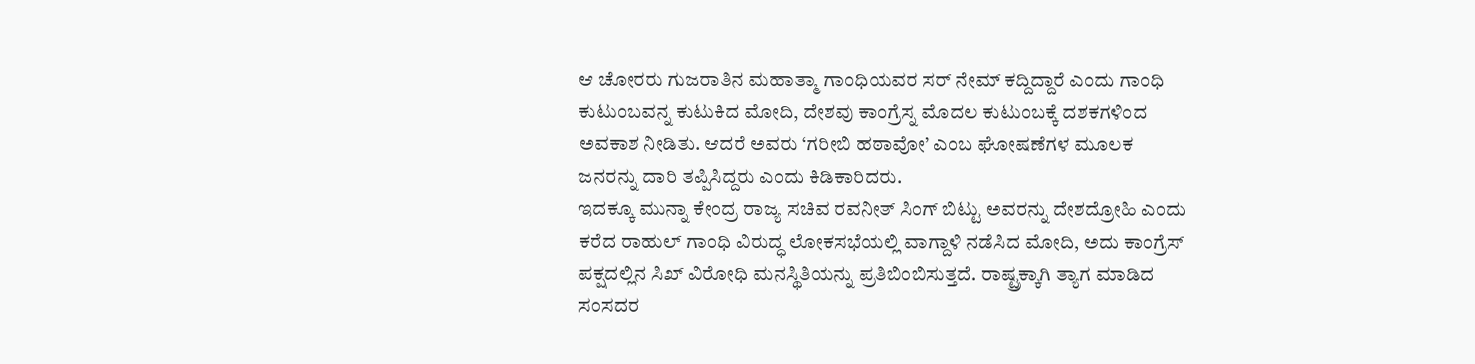ಆ ಚೋರರು ಗುಜರಾತಿನ ಮಹಾತ್ಮಾ ಗಾಂಧಿಯವರ ಸರ್ ನೇಮ್ ಕದ್ದಿದ್ದಾರೆ ಎಂದು ಗಾಂಧಿ ಕುಟುಂಬವನ್ನ ಕುಟುಕಿದ ಮೋದಿ, ದೇಶವು ಕಾಂಗ್ರೆಸ್ನ ಮೊದಲ ಕುಟುಂಬಕ್ಕೆ ದಶಕಗಳಿಂದ ಅವಕಾಶ ನೀಡಿತು. ಆದರೆ ಅವರು ‘ಗರೀಬಿ ಹಠಾವೋ’ ಎಂಬ ಘೋಷಣೆಗಳ ಮೂಲಕ ಜನರನ್ನು ದಾರಿ ತಪ್ಪಿಸಿದ್ದರು ಎಂದು ಕಿಡಿಕಾರಿದರು.
ಇದಕ್ಕೂ ಮುನ್ನಾ ಕೇಂದ್ರ ರಾಜ್ಯ ಸಚಿವ ರವನೀತ್ ಸಿಂಗ್ ಬಿಟ್ಟು ಅವರನ್ನು ದೇಶದ್ರೋಹಿ ಎಂದು ಕರೆದ ರಾಹುಲ್ ಗಾಂಧಿ ವಿರುದ್ಧ ಲೋಕಸಭೆಯಲ್ಲಿ ವಾಗ್ದಾಳಿ ನಡೆಸಿದ ಮೋದಿ, ಅದು ಕಾಂಗ್ರೆಸ್ ಪಕ್ಷದಲ್ಲಿನ ಸಿಖ್ ವಿರೋಧಿ ಮನಸ್ಥಿತಿಯನ್ನು ಪ್ರತಿಬಿಂಬಿಸುತ್ತದೆ. ರಾಷ್ಟ್ರಕ್ಕಾಗಿ ತ್ಯಾಗ ಮಾಡಿದ ಸಂಸದರ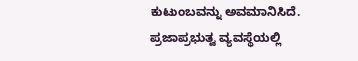ಕುಟುಂಬವನ್ನು ಅವಮಾನಿಸಿದೆ. ಪ್ರಜಾಪ್ರಭುತ್ವ ವ್ಯವಸ್ಥೆಯಲ್ಲಿ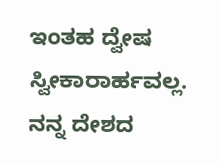ಇಂತಹ ದ್ವೇಷ ಸ್ವೀಕಾರಾರ್ಹವಲ್ಲ. ನನ್ನ ದೇಶದ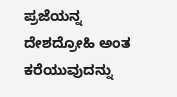ಪ್ರಜೆಯನ್ನ ದೇಶದ್ರೋಹಿ ಅಂತ ಕರೆಯುವುದನ್ನು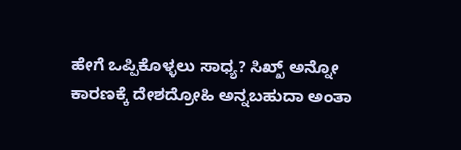ಹೇಗೆ ಒಪ್ಪಿಕೊಳ್ಳಲು ಸಾಧ್ಯ? ಸಿಖ್ಖ್ ಅನ್ನೋ ಕಾರಣಕ್ಕೆ ದೇಶದ್ರೋಹಿ ಅನ್ನಬಹುದಾ ಅಂತಾ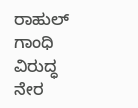ರಾಹುಲ್ ಗಾಂಧಿ ವಿರುದ್ಧ ನೇರ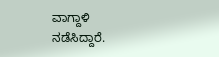ವಾಗ್ದಾಳಿ ನಡೆಸಿದ್ದಾರೆ.